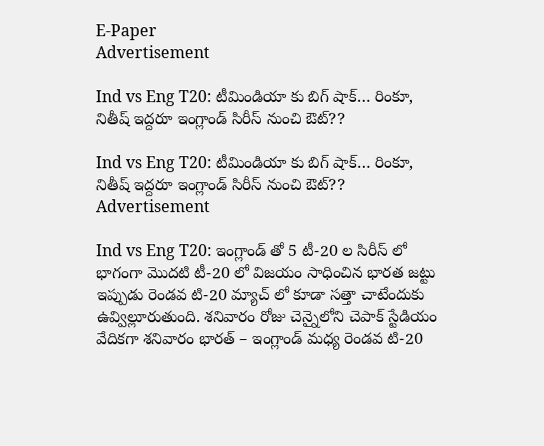E-Paper
Advertisement

Ind vs Eng T20: టీమిండియా కు బిగ్ షాక్… రింకూ, నితీష్ ఇద్దరూ ఇంగ్లాండ్ సిరీస్ నుంచి ఔట్??

Ind vs Eng T20: టీమిండియా కు బిగ్ షాక్… రింకూ, నితీష్ ఇద్దరూ ఇంగ్లాండ్ సిరీస్ నుంచి ఔట్??
Advertisement

Ind vs Eng T20: ఇంగ్లాండ్ తో 5 టీ-20 ల సిరీస్ లో భాగంగా మొదటి టీ-20 లో విజయం సాధించిన భారత జట్టు ఇప్పుడు రెండవ టి-20 మ్యాచ్ లో కూడా సత్తా చాటేందుకు ఉవ్విల్లూరుతుంది. శనివారం రోజు చెన్నైలోని చెపాక్ స్టేడియం వేదికగా శనివారం భారత్ – ఇంగ్లాండ్ మధ్య రెండవ టి-20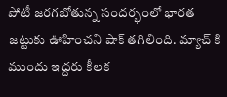పోటీ జరగబోతున్న సందర్భంలో భారత జట్టుకు ఊహించని షాక్ తగిలింది. మ్యాచ్ కి ముందు ఇద్దరు కీలక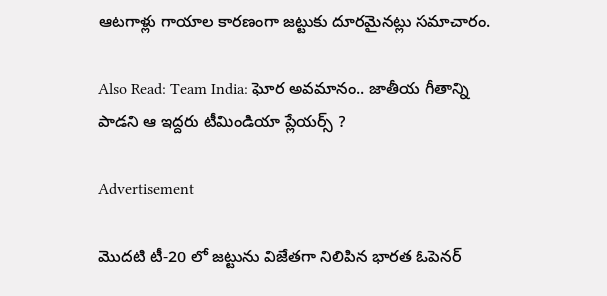ఆటగాళ్లు గాయాల కారణంగా జట్టుకు దూరమైనట్లు సమాచారం.

Also Read: Team India: ఘోర అవమానం.. జాతీయ గీతాన్ని పాడని ఆ ఇద్దరు టీమిండియా ప్లేయర్స్ ?

Advertisement

మొదటి టీ-20 లో జట్టును విజేతగా నిలిపిన భారత ఓపెనర్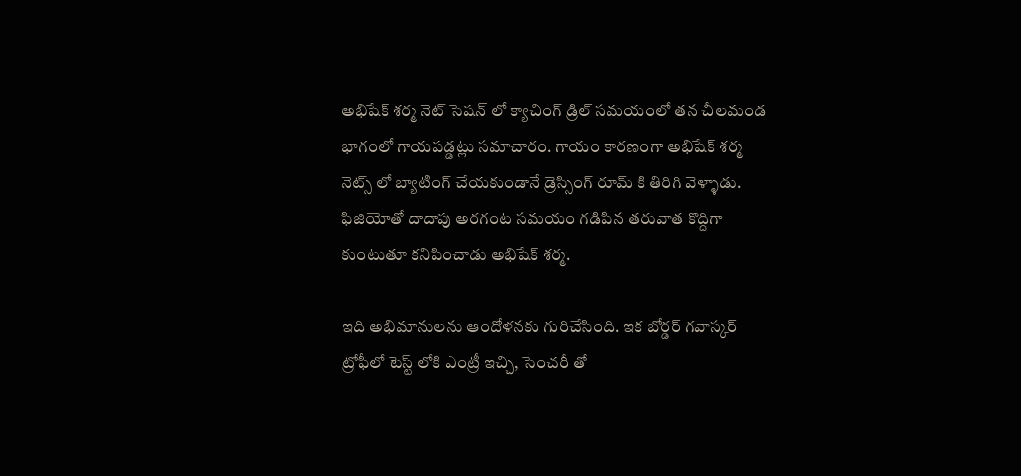అభిషేక్ శర్మ నెట్ సెషన్ లో క్యాచింగ్ డ్రిల్ సమయంలో తన చీలమండ భాగంలో గాయపడ్డట్లు సమాచారం. గాయం కారణంగా అభిషేక్ శర్మ నెట్స్ లో బ్యాటింగ్ చేయకుండానే డ్రెస్సింగ్ రూమ్ కి తిరిగి వెళ్ళాడు. ఫిజియోతో దాదాపు అరగంట సమయం గడిపిన తరువాత కొద్దిగా కుంటుతూ కనిపించాడు అభిషేక్ శర్మ.

ఇది అభిమానులను ఆందోళనకు గురిచేసింది. ఇక బోర్డర్ గవాస్కర్ ట్రోఫీలో టెస్ట్ లోకి ఎంట్రీ ఇచ్చి, సెంచరీ తో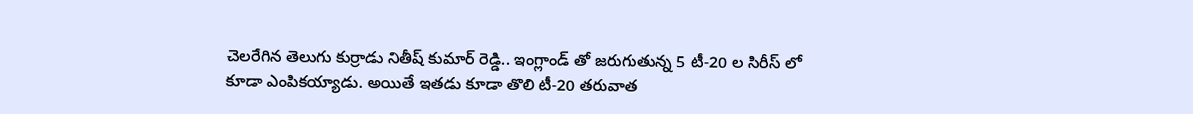చెలరేగిన తెలుగు కుర్రాడు నితీష్ కుమార్ రెడ్డి.. ఇంగ్లాండ్ తో జరుగుతున్న 5 టీ-20 ల సిరీస్ లో కూడా ఎంపికయ్యాడు. అయితే ఇతడు కూడా తొలి టీ-20 తరువాత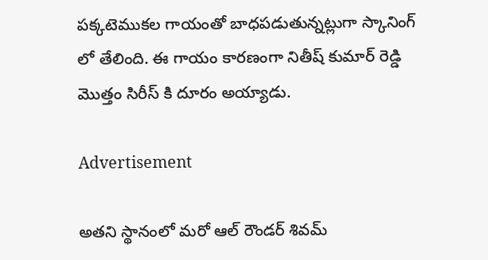పక్కటెముకల గాయంతో బాధపడుతున్నట్లుగా స్కానింగ్ లో తేలింది. ఈ గాయం కారణంగా నితీష్ కుమార్ రెడ్డి మొత్తం సిరీస్ కి దూరం అయ్యాడు.

Advertisement

అతని స్థానంలో మరో ఆల్ రౌండర్ శివమ్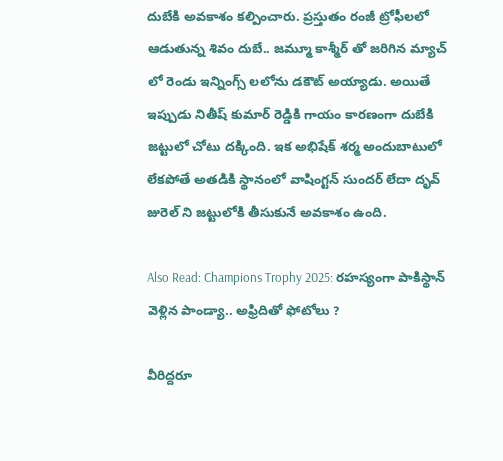దుబేకి అవకాశం కల్పించారు. ప్రస్తుతం రంజీ ట్రోఫీలలో ఆడుతున్న శివం దుబే.. జమ్మూ కాశ్మీర్ తో జరిగిన మ్యాచ్ లో రెండు ఇన్నింగ్స్ లలోను డకౌట్ అయ్యాడు. అయితే ఇప్పుడు నితీష్ కుమార్ రెడ్డికి గాయం కారణంగా దుబేకి జట్టులో చోటు దక్కింది. ఇక అభిషేక్ శర్మ అందుబాటులో లేకపోతే అతడికి స్థానంలో వాషింగ్టన్ సుందర్ లేదా దృవ్ జురెల్ ని జట్టులోకి తీసుకునే అవకాశం ఉంది.

Also Read: Champions Trophy 2025: రహస్యంగా పాకిస్థాన్ వెళ్లిన పాండ్యా.. అఫ్రిదితో ఫోటోలు ?

వీరిద్దరూ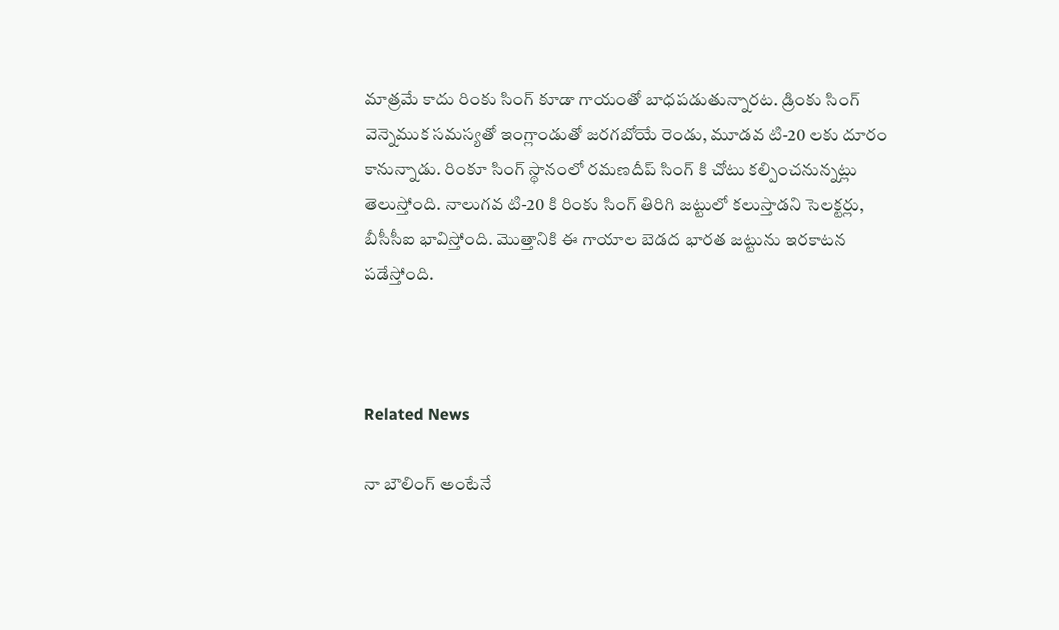మాత్రమే కాదు రింకు సింగ్ కూడా గాయంతో బాధపడుతున్నారట. డ్రింకు సింగ్ వెన్నెముక సమస్యతో ఇంగ్లాండుతో జరగబోయే రెండు, మూడవ టి-20 లకు దూరం కానున్నాడు. రింకూ సింగ్ స్థానంలో రమణదీప్ సింగ్ కి చోటు కల్పించనున్నట్లు తెలుస్తోంది. నాలుగవ టి-20 కి రింకు సింగ్ తిరిగి జట్టులో కలుస్తాడని సెలక్టర్లు, బీసీసీఐ భావిస్తోంది. మొత్తానికి ఈ గాయాల బెడద భారత జట్టును ఇరకాటన పడేస్తోంది.



Related News

నా బౌలింగ్ అంటేనే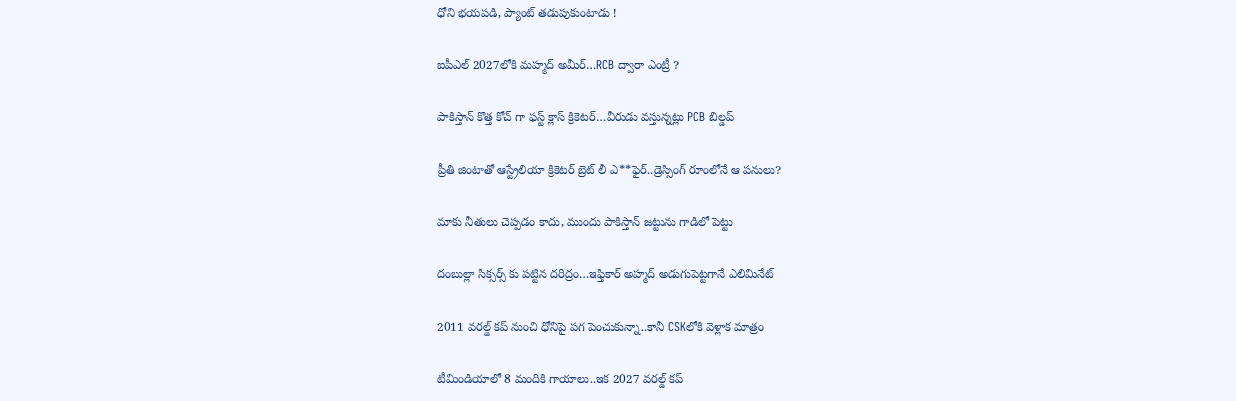ధోని భ‌య‌ప‌డి, ప్యాంట్ త‌డుపుకుంటాడు !

ఐపీఎల్ 2027లోకి మహ్మద్ అమీర్…RCB ద్వారా ఎంట్రీ ?

పాకిస్తాన్ కొత్త‌ కోచ్ గా ఫ‌స్ట్ క్లాస్ క్రికెట‌ర్‌…వీరుడు వ‌స్తున్న‌ట్లు PCB బిల్డ‌ప్

ప్రీతి జింటాతో ఆస్ట్రేలియా క్రికెట‌ర్‌ బ్రెట్ లీ ఎ**ఫైర్‌..డ్రెస్సింగ్ రూంలోనే ఆ ప‌నులు?

మాకు నీతులు చెప్ప‌డం కాదు, ముందు పాకిస్తాన్ జ‌ట్టును గాడిలో పెట్టు

దంబుల్లా సిక్సర్స్ కు ప‌ట్టిన ద‌రిద్రం…ఇఫ్తికార్ అహ్మద్ అడుగుపెట్ట‌గానే ఎలిమినేట్

2011 వ‌ర‌ల్డ్ క‌ప్ నుంచి ధోనిపై ప‌గ పెంచుకున్నా..కానీ CSKలోకి వెళ్లాక మాత్రం

టీమిండియాలో 8 మందికి గాయాలు..ఇక 2027 వ‌ర‌ల్డ్ క‌ప్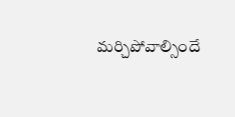మ‌ర్చిపోవాల్సిందే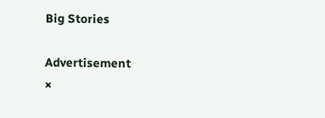Big Stories

Advertisement
×